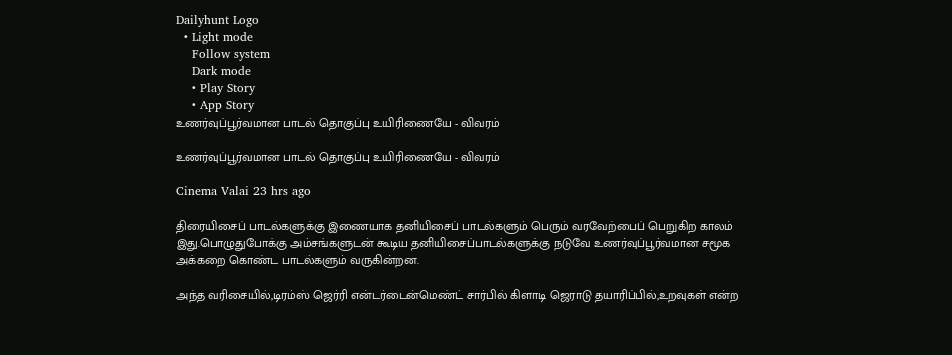Dailyhunt Logo
  • Light mode
    Follow system
    Dark mode
    • Play Story
    • App Story
உணர்வுப்பூர்வமான பாடல் தொகுப்பு உயிரிணையே - விவரம்

உணர்வுப்பூர்வமான பாடல் தொகுப்பு உயிரிணையே - விவரம்

Cinema Valai 23 hrs ago

திரையிசைப் பாடல்களுக்கு இணையாக தனியிசைப் பாடல்களும் பெரும் வரவேற்பைப் பெறுகிற காலம் இது.பொழுதுபோக்கு அம்சங்களுடன் கூடிய தனியிசைப்பாடல்களுக்கு நடுவே உணர்வுப்பூர்வமான சமூக அக்கறை கொண்ட பாடல்களும் வருகின்றன.

அந்த வரிசையில்,டிரம்ஸ் ஜெர்ரி என்டர்டைன்மெண்ட் சார்பில் கிளாடி ஜெராடு தயாரிப்பில்,உறவுகள் என்ற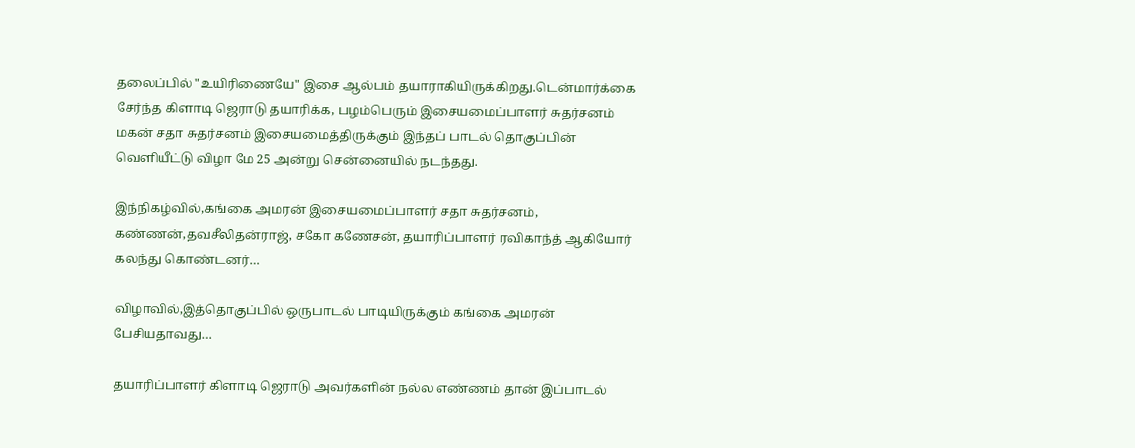தலைப்பில் "உயிரிணையே" இசை ஆல்பம் தயாராகியிருக்கிறது.டென்மார்க்கை சேர்ந்த கிளாடி ஜெராடு தயாரிக்க, பழம்பெரும் இசையமைப்பாளர் சுதர்சனம் மகன் சதா சுதர்சனம் இசையமைத்திருக்கும் இந்தப் பாடல் தொகுப்பின் வெளியீட்டு விழா மே 25 அன்று சென்னையில் நடந்தது.

இந்நிகழ்வில்,கங்கை அமரன் இசையமைப்பாளர் சதா சுதர்சனம், கண்ணன்,தவசீலிதன்ராஜ், சகோ கணேசன், தயாரிப்பாளர் ரவிகாந்த் ஆகியோர் கலந்து கொண்டனர்…

விழாவில்,இத்தொகுப்பில் ஒருபாடல் பாடியிருக்கும் கங்கை அமரன் பேசியதாவது…

தயாரிப்பாளர் கிளாடி ஜெராடு அவர்களின் நல்ல எண்ணம் தான் இப்பாடல்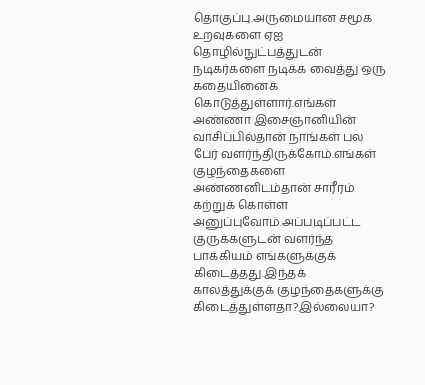தொகுப்பு.அருமையான சமூக உறவுகளை ஏஐ தொழில்நுட்பத்துடன் நடிகர்களை நடிக்க வைத்து ஒரு கதையினைக் கொடுத்துள்ளார்.எங்கள் அண்ணா இசைஞானியின் வாசிப்பில்தான் நாங்கள் பல பேர் வளர்ந்திருக்கோம்.எங்கள் குழந்தைகளை அண்ணனிடம்தான் சாரீரம் கற்றுக் கொள்ள அனுப்புவோம்.அப்படிப்பட்ட குருக்களுடன் வளர்ந்த பாக்கியம் எங்களுக்குக் கிடைத்தது.இந்தக் காலத்துக்குக் குழந்தைகளுக்கு கிடைத்துள்ளதா?இல்லையா?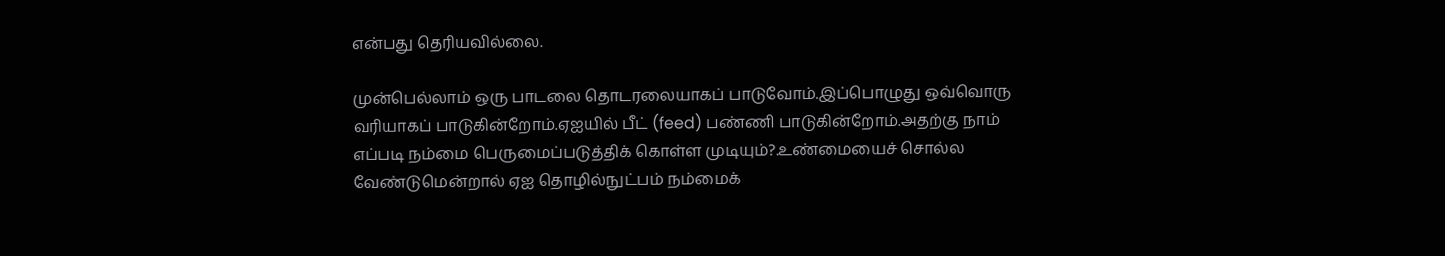என்பது தெரியவில்லை.

முன்பெல்லாம் ஒரு பாடலை தொடரலையாகப் பாடுவோம்.இப்பொழுது ஒவ்வொரு வரியாகப் பாடுகின்றோம்.ஏஐயில் பீட் (feed) பண்ணி பாடுகின்றோம்.அதற்கு நாம் எப்படி நம்மை பெருமைப்படுத்திக் கொள்ள முடியும்?.உண்மையைச் சொல்ல வேண்டுமென்றால் ஏஐ தொழில்நுட்பம் நம்மைக்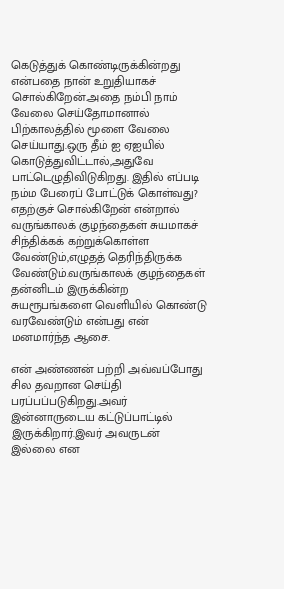கெடுத்துக் கொண்டிருக்கின்றது என்பதை நான் உறுதியாகச் சொல்கிறேன்.அதை நம்பி நாம் வேலை செய்தோமானால் பிற்காலத்தில் மூளை வேலை செய்யாது.ஒரு தீம் ஐ ஏஐயில் கொடுத்துவிட்டால்,அதுவே பாட்டெழுதிவிடுகிறது. இதில் எப்படி நம்ம பேரைப் போட்டுக் கொள்வது? எதற்குச் சொல்கிறேன் என்றால் வருங்காலக் குழந்தைகள் சுயமாகச் சிந்திக்கக் கற்றுக்கொள்ள வேண்டும்,எழுதத் தெரிந்திருக்க வேண்டும்.வருங்காலக் குழந்தைகள் தன்னிடம் இருக்கின்ற சுயரூபங்களை வெளியில் கொண்டு வரவேண்டும் என்பது என் மனமார்ந்த ஆசை.

என் அண்ணன் பற்றி அவ்வப்போது சில தவறான செய்தி பரப்பப்படுகிறது.அவர் இன்னாருடைய கட்டுப்பாட்டில் இருக்கிறார்.இவர் அவருடன் இல்லை என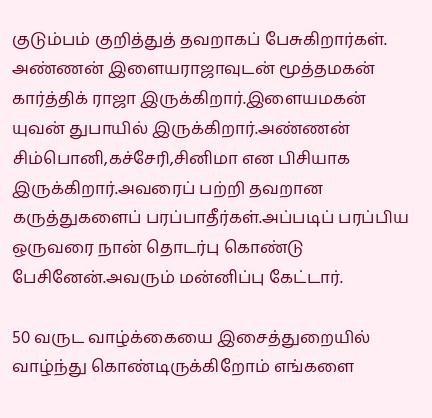குடும்பம் குறித்துத் தவறாகப் பேசுகிறார்கள். அண்ணன் இளையராஜாவுடன் மூத்தமகன் கார்த்திக் ராஜா இருக்கிறார்.இளையமகன் யுவன் துபாயில் இருக்கிறார்.அண்ணன் சிம்பொனி,கச்சேரி,சினிமா என பிசியாக இருக்கிறார்.அவரைப் பற்றி தவறான கருத்துகளைப் பரப்பாதீர்கள்.அப்படிப் பரப்பிய ஒருவரை நான் தொடர்பு கொண்டு பேசினேன்.அவரும் மன்னிப்பு கேட்டார்.

50 வருட வாழ்க்கையை இசைத்துறையில் வாழ்ந்து கொண்டிருக்கிறோம் எங்களை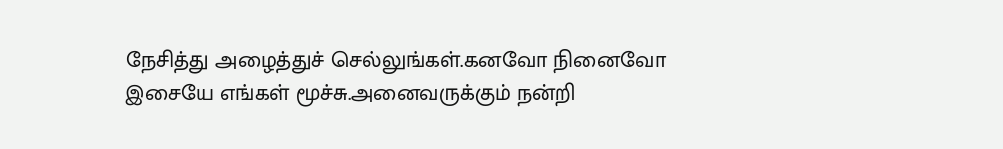நேசித்து அழைத்துச் செல்லுங்கள்.கனவோ நினைவோ இசையே எங்கள் மூச்சு.அனைவருக்கும் நன்றி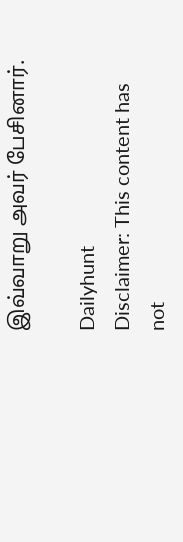இவ்வாறு அவர் பேசினார்.

Dailyhunt
Disclaimer: This content has not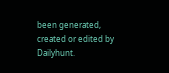been generated, created or edited by Dailyhunt.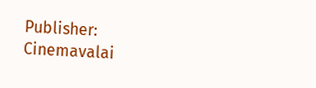Publisher: Cinemavalai